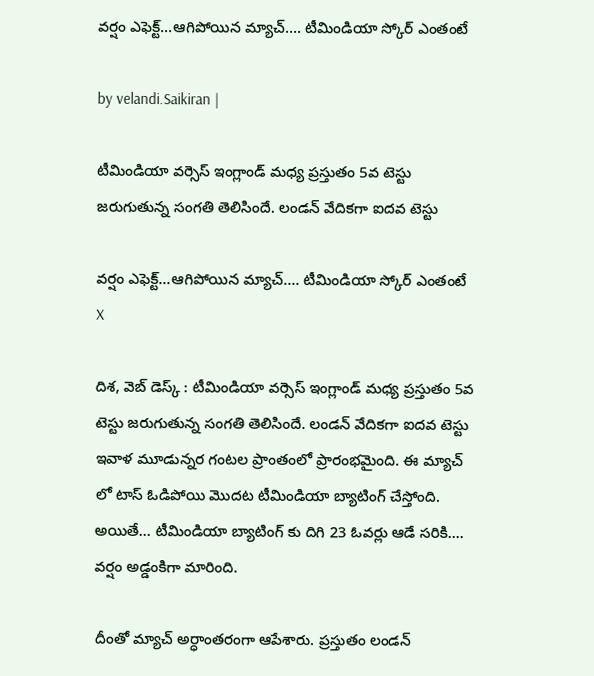వర్షం ఎఫెక్ట్...ఆగిపోయిన మ్యాచ్.... టీమిండియా స్కోర్ ఎంతంటే

by velandi.Saikiran |

టీమిండియా వర్సెస్ ఇంగ్లాండ్ మధ్య ప్రస్తుతం 5వ టెస్టు జరుగుతున్న సంగతి తెలిసిందే. లండన్ వేదికగా ఐదవ టెస్టు

వర్షం ఎఫెక్ట్...ఆగిపోయిన మ్యాచ్.... టీమిండియా స్కోర్ ఎంతంటే
X

దిశ, వెబ్ డెస్క్ : టీమిండియా వర్సెస్ ఇంగ్లాండ్ మధ్య ప్రస్తుతం 5వ టెస్టు జరుగుతున్న సంగతి తెలిసిందే. లండన్ వేదికగా ఐదవ టెస్టు ఇవాళ మూడున్నర గంటల ప్రాంతంలో ప్రారంభమైంది. ఈ మ్యాచ్ లో టాస్ ఓడిపోయి మొదట టీమిండియా బ్యాటింగ్ చేస్తోంది. అయితే... టీమిండియా బ్యాటింగ్ కు దిగి 23 ఓవర్లు ఆడే సరికి.... వర్షం అడ్డంకిగా మారింది.

దీంతో మ్యాచ్ అర్ధాంతరంగా ఆపేశారు. ప్రస్తుతం లండన్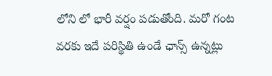లోని లో భారీ వర్షం పడుతోంది. మరో గంట వరకు ఇదే పరిస్థితి ఉండే ఛాన్స్ ఉన్నట్లు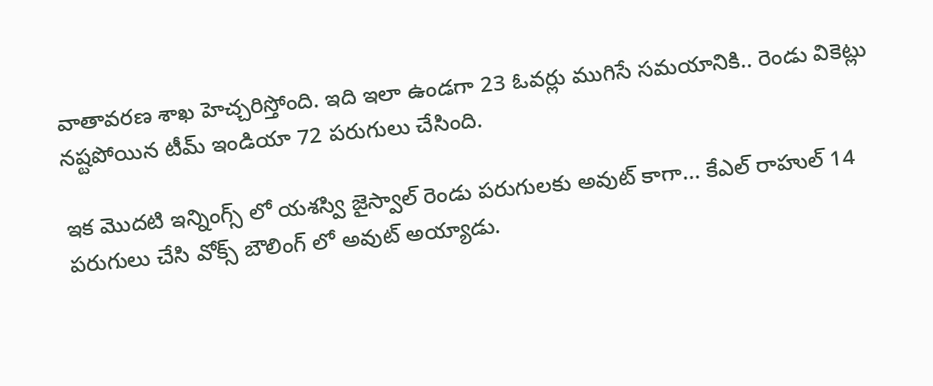వాతావరణ శాఖ హెచ్చరిస్తోంది. ఇది ఇలా ఉండగా 23 ఓవర్లు ముగిసే సమయానికి.. రెండు వికెట్లు నష్టపోయిన టీమ్ ఇండియా 72 పరుగులు చేసింది.

ఇక మొదటి ఇన్నింగ్స్ లో యశస్వి జైస్వాల్ రెండు పరుగులకు అవుట్ కాగా... కేఎల్ రాహుల్ 14 పరుగులు చేసి వోక్స్ బౌలింగ్ లో అవుట్ అయ్యాడు.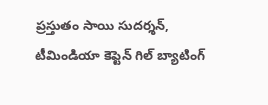ప్రస్తుతం సాయి సుదర్శన్, టీమిండియా కెప్టెన్ గిల్ బ్యాటింగ్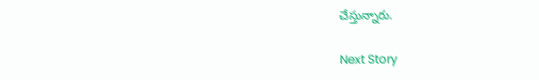చేస్తున్నారు.

Next Story